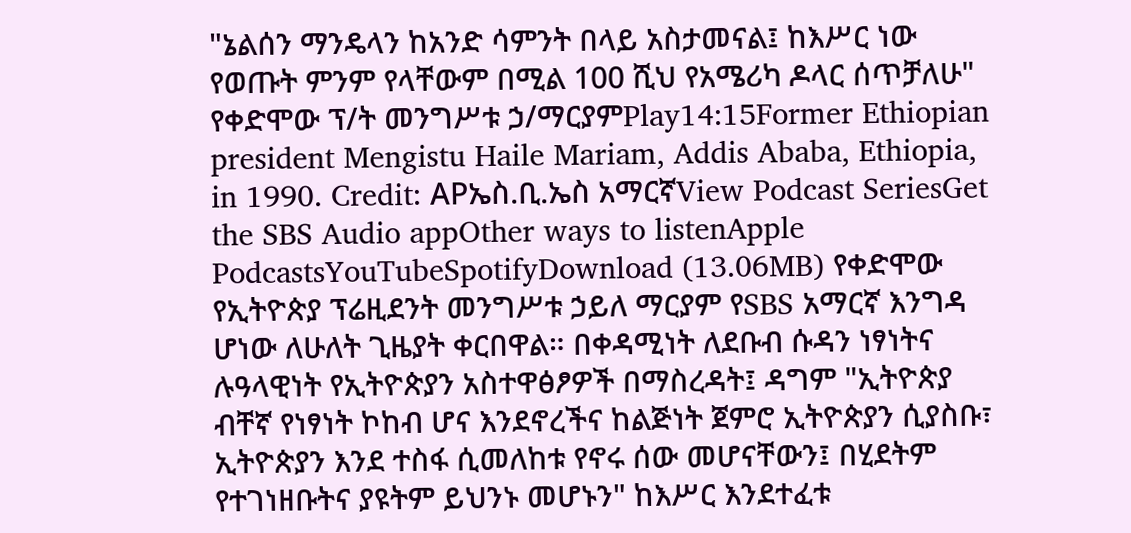"ኔልሰን ማንዴላን ከአንድ ሳምንት በላይ አስታመናል፤ ከእሥር ነው የወጡት ምንም የላቸውም በሚል 100 ሺህ የአሜሪካ ዶላር ሰጥቻለሁ" የቀድሞው ፕ/ት መንግሥቱ ኃ/ማርያምPlay14:15Former Ethiopian president Mengistu Haile Mariam, Addis Ababa, Ethiopia, in 1990. Credit: APኤስ.ቢ.ኤስ አማርኛView Podcast SeriesGet the SBS Audio appOther ways to listenApple PodcastsYouTubeSpotifyDownload (13.06MB) የቀድሞው የኢትዮጵያ ፕሬዚደንት መንግሥቱ ኃይለ ማርያም የSBS አማርኛ እንግዳ ሆነው ለሁለት ጊዜያት ቀርበዋል። በቀዳሚነት ለደቡብ ሱዳን ነፃነትና ሉዓላዊነት የኢትዮጵያን አስተዋፅፆዎች በማስረዳት፤ ዳግም "ኢትዮጵያ ብቸኛ የነፃነት ኮከብ ሆና እንደኖረችና ከልጅነት ጀምሮ ኢትዮጵያን ሲያስቡ፣ ኢትዮጵያን እንደ ተስፋ ሲመለከቱ የኖሩ ሰው መሆናቸውን፤ በሂደትም የተገነዘቡትና ያዩትም ይህንኑ መሆኑን" ከእሥር እንደተፈቱ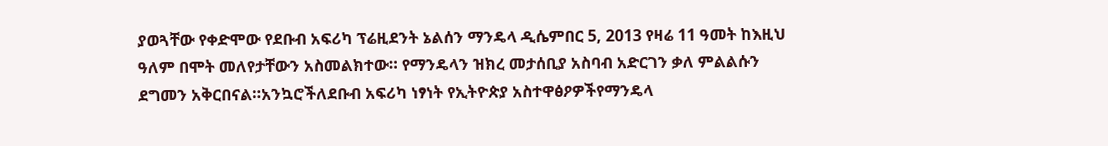ያወጓቸው የቀድሞው የደቡብ አፍሪካ ፕሬዚደንት ኔልሰን ማንዴላ ዲሴምበር 5, 2013 የዛሬ 11 ዓመት ከእዚህ ዓለም በሞት መለየታቸውን አስመልክተው። የማንዴላን ዝክረ መታሰቢያ አስባብ አድርገን ቃለ ምልልሱን ደግመን አቅርበናል።አንኳሮችለደቡብ አፍሪካ ነፃነት የኢትዮጵያ አስተዋፅዖዎችየማንዴላ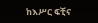ከእሥር ፍቺና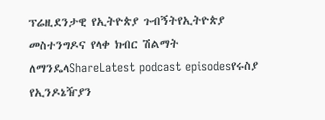ፕሬዚደንታዊ የኢትዮጵያ ጉብኝትየኢትዮጵያ መስተንግዶና የላቀ ክብር ሽልማት ለማንዴላShareLatest podcast episodesየሩስያ የኢንዶኔዥያን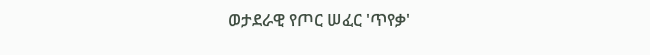ወታደራዊ የጦር ሠፈር 'ጥየቃ'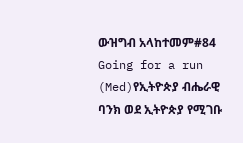ውዝግብ አላከተመም#84 Going for a run (Med)የኢትዮጵያ ብሔራዊ ባንክ ወደ ኢትዮጵያ የሚገቡ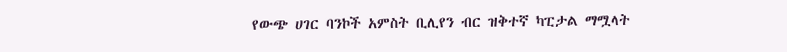የውጭ ሀገር ባንኮች አምስት ቢሊየን ብር ዝቅተኛ ካፒታል ማሟላት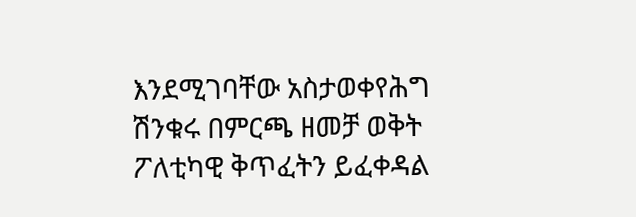እንደሚገባቸው አስታወቀየሕግ ሽንቁሩ በምርጫ ዘመቻ ወቅት ፖለቲካዊ ቅጥፈትን ይፈቀዳል